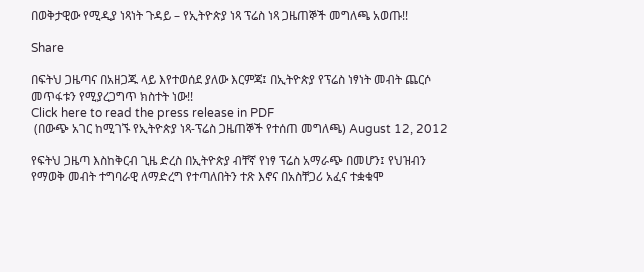በወቅታዊው የሚዲያ ነጻነት ጉዳይ – የኢትዮጵያ ነጻ ፕሬስ ነጻ ጋዜጠኞች መግለጫ አወጡ!!

Share

በፍትህ ጋዜጣና በአዘጋጁ ላይ እየተወሰደ ያለው እርምጃ፤ በኢትዮጵያ የፕሬስ ነፃነት መብት ጨርሶ መጥፋቱን የሚያረጋግጥ ክስተት ነው!!
Click here to read the press release in PDF
 (በውጭ አገር ከሚገኙ የኢትዮጵያ ነጻ-ፕሬስ ጋዜጠኞች የተሰጠ መግለጫ) August 12, 2012

የፍትህ ጋዜጣ እስከቅርብ ጊዜ ድረስ በኢትዮጵያ ብቸኛ የነፃ ፕሬስ አማራጭ በመሆን፤ የህዝብን የማወቅ መብት ተግባራዊ ለማድረግ የተጣለበትን ተጽ እኖና በአስቸጋሪ አፈና ተቋቁሞ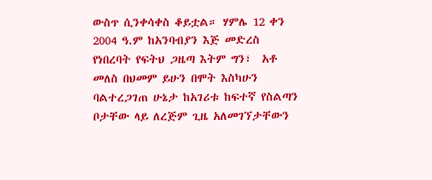ውስጥ ሲንቀሳቀስ ቆይቷል። ሃምሌ 12 ቀን 2004 ዓ.ም ከአንባብያን እጅ መድረስ የነበረባት የፍትህ ጋዜጣ እትም ግን፣  አቶ መለስ በህመም ይሁን በሞት እስካሁን ባልተረጋገጠ ሁኔታ ከአገሪቱ ከፍተኛ የስልጣን ቦታቸው ላይ ለረጅም ጊዜ አለመገኘታቸውን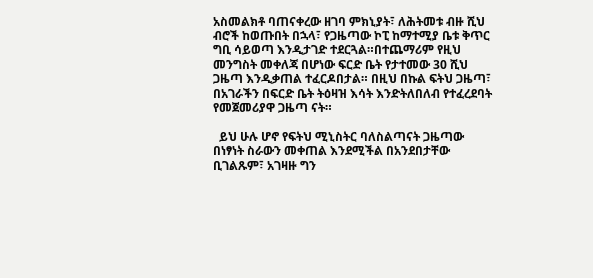አስመልክቶ ባጠናቀረው ዘገባ ምክኒያት፣ ለሕትመቱ ብዙ ሺህ ብሮች ከወጡበት በኋላ፣ የጋዜጣው ኮፒ ከማተሚያ ቤቱ ቅጥር ግቢ ሳይወጣ እንዲታገድ ተደርጓል።በተጨማሪም የዚህ መንግስት መቀለጃ በሆነው ፍርድ ቤት የታተመው 30 ሺህ ጋዜጣ እንዲቃጠል ተፈርዶበታል። በዚህ በኩል ፍትህ ጋዜጣ፣ በአገራችን በፍርድ ቤት ትዕዛዝ እሳት እንድትለበለብ የተፈረደባት የመጀመሪያዋ ጋዜጣ ናት።

  ይህ ሁሉ ሆኖ የፍትህ ሚኒስትር ባለስልጣናት ጋዜጣው በነፃነት ስራውን መቀጠል እንደሚችል በአንደበታቸው ቢገልጹም፣ አገዛዙ ግን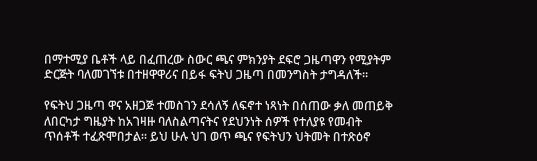በማተሚያ ቤቶች ላይ በፈጠረው ስውር ጫና ምክንያት ደፍሮ ጋዜጣዋን የሚያትም ድርጅት ባለመገኘቱ በተዘዋዋሪና በይፋ ፍትህ ጋዜጣ በመንግስት ታግዳለች።

የፍትህ ጋዜጣ ዋና አዘጋጅ ተመስገን ደሳለኝ ለፍኖተ ነጻነት በሰጠው ቃለ መጠይቅ ለበርካታ ግዜያት ከአገዛዙ ባለስልጣናትና የደህንነት ሰዎች የተለያዩ የመብት ጥሰቶች ተፈጽሞበታል። ይህ ሁሉ ህገ ወጥ ጫና የፍትህን ህትመት በተጽዕኖ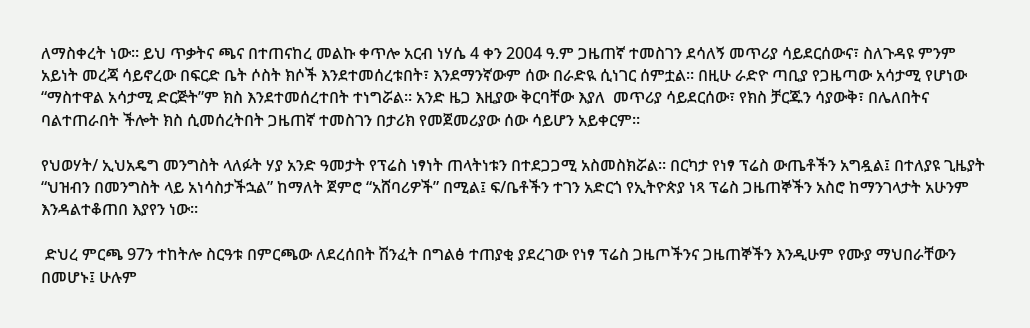ለማስቀረት ነው። ይህ ጥቃትና ጫና በተጠናከረ መልኩ ቀጥሎ አርብ ነሃሴ 4 ቀን 2004 ዓ.ም ጋዜጠኛ ተመስገን ደሳለኝ መጥሪያ ሳይደርሰውና፣ ስለጉዳዩ ምንም አይነት መረጃ ሳይኖረው በፍርድ ቤት ሶስት ክሶች እንደተመሰረቱበት፣ እንደማንኛውም ሰው በራድዪ ሲነገር ሰምቷል። በዚሁ ራድዮ ጣቢያ የጋዜጣው አሳታሚ የሆነው “ማስተዋል አሳታሚ ድርጅት”ም ክስ እንደተመሰረተበት ተነግሯል። አንድ ዜጋ እዚያው ቅርባቸው እያለ  መጥሪያ ሳይደርሰው፣ የክስ ቻርጁን ሳያውቅ፣ በሌለበትና ባልተጠራበት ችሎት ክስ ሲመሰረትበት ጋዜጠኛ ተመስገን በታሪክ የመጀመሪያው ሰው ሳይሆን አይቀርም።

የህወሃት/ ኢህአዴግ መንግስት ላለፉት ሃያ አንድ ዓመታት የፕሬስ ነፃነት ጠላትነቱን በተደጋጋሚ አስመስክሯል። በርካታ የነፃ ፕሬስ ውጤቶችን አግዷል፤ በተለያዩ ጊዜያት “ህዝብን በመንግስት ላይ አነሳስታችኋል” ከማለት ጀምሮ “አሸባሪዎች” በሚል፤ ፍ/ቤቶችን ተገን አድርጎ የኢትዮጵያ ነጻ ፕሬስ ጋዜጠኞችን አስሮ ከማንገላታት አሁንም እንዳልተቆጠበ እያየን ነው።

 ድህረ ምርጫ 97ን ተከትሎ ስርዓቱ በምርጫው ለደረሰበት ሽንፈት በግልፅ ተጠያቂ ያደረገው የነፃ ፕሬስ ጋዜጦችንና ጋዜጠኞችን እንዲሁም የሙያ ማህበራቸውን በመሆኑ፤ ሁሉም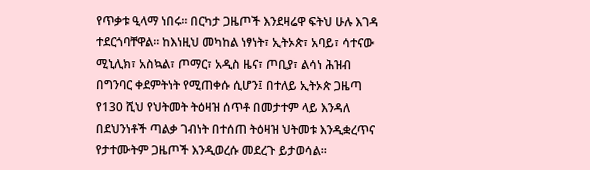የጥቃቱ ዒላማ ነበሩ። በርካታ ጋዜጦች እንደዛሬዋ ፍትህ ሁሉ እገዳ ተደርጎባቸዋል። ከእነዚህ መካከል ነፃነት፣ ኢትኦጵ፣ አባይ፣ ሳተናው ሚኒሊክ፣ አስኳል፣ ጦማር፣ አዲስ ዜና፣ ጦቢያ፣ ልሳነ ሕዝብ በግንባር ቀደምትነት የሚጠቀሱ ሲሆን፤ በተለይ ኢትኦጵ ጋዜጣ የ130 ሺህ የህትመት ትዕዛዝ ሰጥቶ በመታተም ላይ እንዳለ በደህንነቶች ጣልቃ ገብነት በተሰጠ ትዕዛዝ ህትመቱ እንዲቋረጥና የታተሙትም ጋዜጦች እንዲወረሱ መደረጉ ይታወሳል።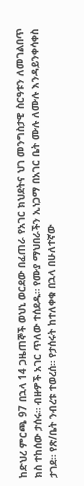ከድህረ ምርጫ 97 በኋላ 14 ጋዜጠኞች ወህኒ ወርደው በፈጠራ የአገር ክህደትና ህገ መንግስታዊ ስርዓቱን ለመገልበጥ ክስ ተከሰው ታሰሩ። ብዙዎች አገር ጥለው ተሰደዱ። የሙያ ማህበራችን ኢነጋማ በአገር ቤት ሙሉ ለሙሉ እንዳይንቀሳቀስ ታገደ። የጽ/ቤት ንብረቱ ተወረሰ። የታሰሩት ከተለቀቁ በኋላ በሁለተኛው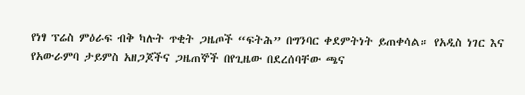የነፃ ፕሬስ ምዕራፍ ብቅ ካሉት ጥቂት ጋዜጦች “ፍትሕ” በግንባር ቀደምትነት ይጠቀሳል። የአዲስ ነገር እና የአውራምባ ታይምስ አዘጋጆችና ጋዜጠኞች በየጊዜው በደረሰባቸው ጫና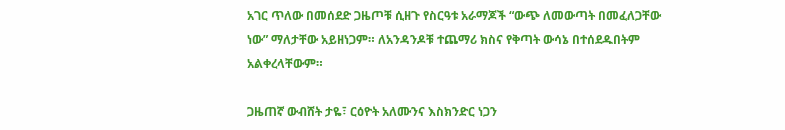አገር ጥለው በመሰደድ ጋዜጦቹ ሲዘጉ የስርዓቱ አራማጆች “ውጭ ለመውጣት በመፈለጋቸው ነው” ማለታቸው አይዘነጋም። ለአንዳንዶቹ ተጨማሪ ክስና የቅጣት ውሳኔ በተሰደዱበትም አልቀረላቸውም።

ጋዜጠኛ ውብሸት ታዬ፣ ርዕዮት አለሙንና እስክንድር ነጋን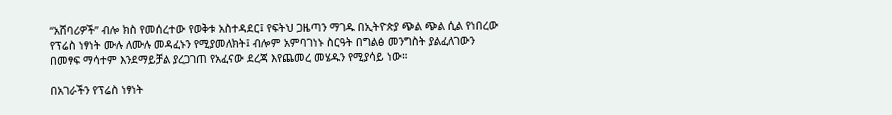“አሸባሪዎች” ብሎ ክስ የመሰረተው የወቅቱ አስተዳደር፤ የፍትህ ጋዜጣን ማገዱ በኢትዮጵያ ጭል ጭል ሲል የነበረው የፕሬስ ነፃነት ሙሉ ለሙሉ መዳፈኑን የሚያመለክት፤ ብሎም አምባገነኑ ስርዓት በግልፅ መንግስት ያልፈለገውን በመፃፍ ማሳተም እንደማይቻል ያረጋገጠ የአፈናው ደረጃ እየጨመረ መሄዱን የሚያሳይ ነው።

በአገራችን የፕሬስ ነፃነት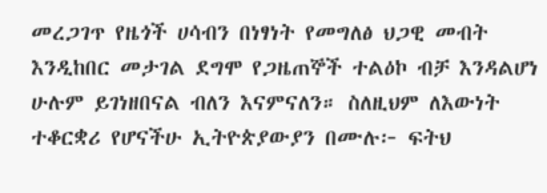መረጋገጥ የዜጎች ሀሳብን በነፃነት የመግለፅ ህጋዊ መብት እንዲከበር መታገል ደግሞ የጋዜጠኞች ተልዕኮ ብቻ እንዳልሆነ ሁሉም ይገነዘበናል ብለን እናምናለን። ስለዚህም ለእውነት ተቆርቋሪ የሆናችሁ ኢትዮጵያውያን በሙሉ፦ ፍትህ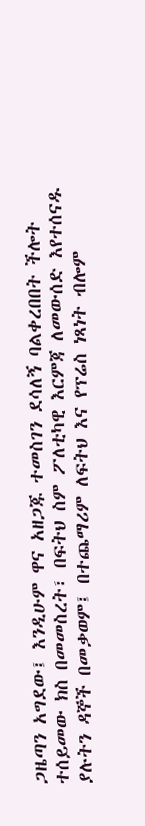ጋዜጣን አግደው፤ እንዲሁም ዋና አዘጋጁ ተመስገን ደሳለኝ ባልቀረበበት ችሎት ተሰይመው ክስ በመመስረት፣ በፍትህ ስም ፖለቲካዊ እርምጃ ለመውሰድ እየተሰናዱ ያሉትን ዳኞች በመቃወም፤ በተጨማሪም ለፍትህ እና የፕሬስ ነጻነት ብሎም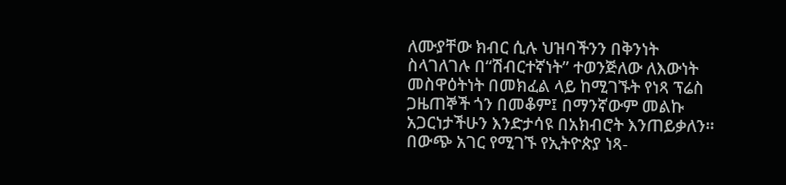ለሙያቸው ክብር ሲሉ ህዝባችንን በቅንነት ስላገለገሉ በ“ሽብርተኛነት” ተወንጅለው ለእውነት መስዋዕትነት በመክፈል ላይ ከሚገኙት የነጻ ፕሬስ ጋዜጠኞች ጎን በመቆም፤ በማንኛውም መልኩ አጋርነታችሁን እንድታሳዩ በአክብሮት እንጠይቃለን።
በውጭ አገር የሚገኙ የኢትዮጵያ ነጻ-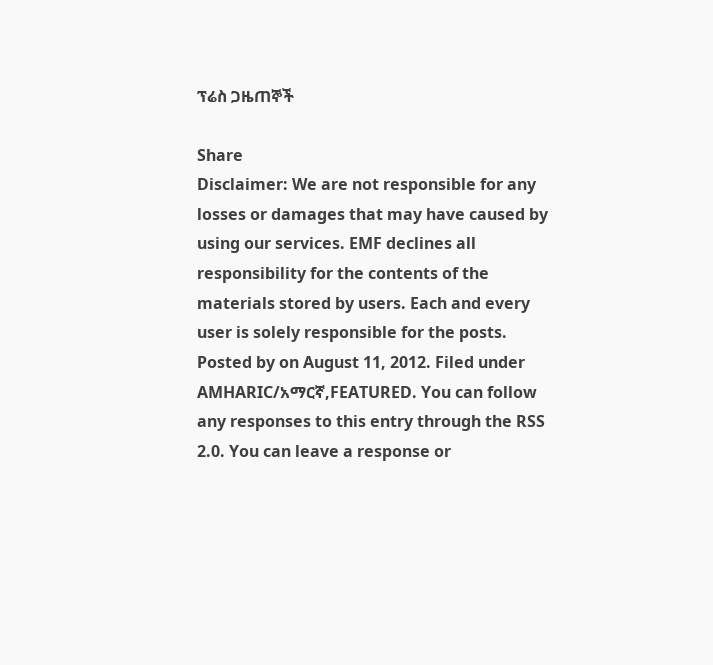ፕሬስ ጋዜጠኞች

Share
Disclaimer: We are not responsible for any losses or damages that may have caused by using our services. EMF declines all responsibility for the contents of the materials stored by users. Each and every user is solely responsible for the posts.
Posted by on August 11, 2012. Filed under AMHARIC/አማርኛ,FEATURED. You can follow any responses to this entry through the RSS 2.0. You can leave a response or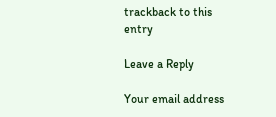trackback to this entry

Leave a Reply

Your email address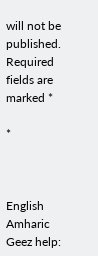will not be published. Required fields are marked *

*



English
Amharic       Geez help: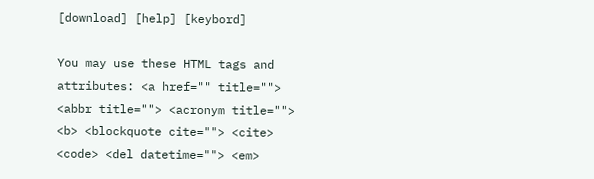[download] [help] [keybord]

You may use these HTML tags and attributes: <a href="" title=""> <abbr title=""> <acronym title=""> <b> <blockquote cite=""> <cite> <code> <del datetime=""> <em>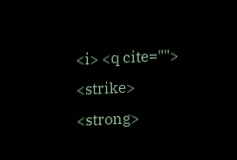<i> <q cite=""> <strike> <strong>